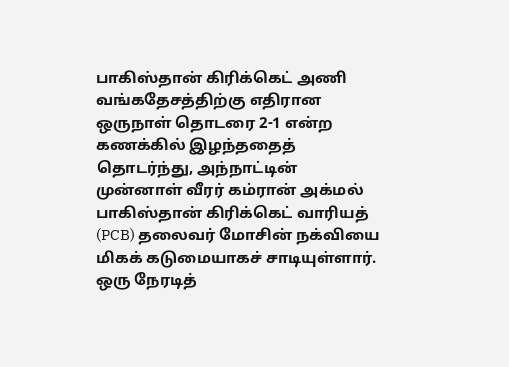பாகிஸ்தான் கிரிக்கெட் அணி வங்கதேசத்திற்கு எதிரான ஒருநாள் தொடரை 2-1 என்ற கணக்கில் இழந்ததைத் தொடர்ந்து, அந்நாட்டின் முன்னாள் வீரர் கம்ரான் அக்மல் பாகிஸ்தான் கிரிக்கெட் வாரியத் (PCB) தலைவர் மோசின் நக்வியை மிகக் கடுமையாகச் சாடியுள்ளார்.
ஒரு நேரடித்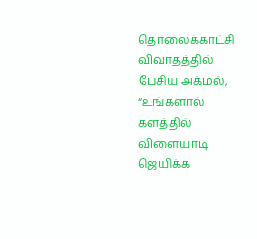தொலைக்காட்சி விவாதத்தில் பேசிய அக்மல், “உங்களால் களத்தில் விளையாடி ஜெயிக்க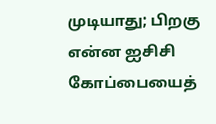முடியாது; பிறகு என்ன ஐசிசி கோப்பையைத்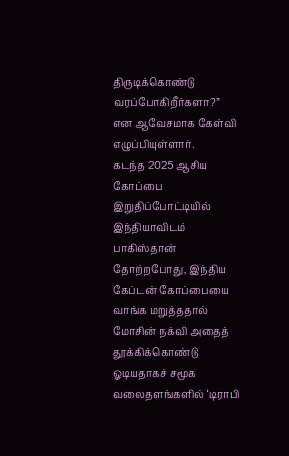திருடிக்கொண்டு வரப்போகிறீர்களா?” என ஆவேசமாக கேள்வி எழுப்பியுள்ளார்.
கடந்த 2025 ஆசிய கோப்பை இறுதிப்போட்டியில் இந்தியாவிடம் பாகிஸ்தான் தோற்றபோது, இந்திய கேப்டன் கோப்பையை வாங்க மறுத்ததால் மோசின் நக்வி அதைத் தூக்கிக்கொண்டு ஓடியதாகச் சமூக வலைதளங்களில் ‘டிராபி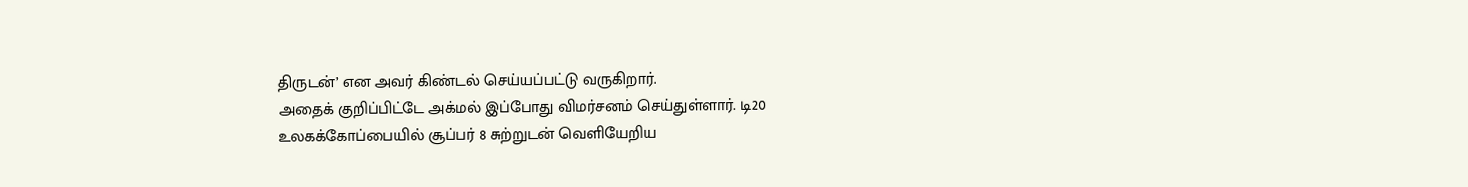திருடன்’ என அவர் கிண்டல் செய்யப்பட்டு வருகிறார்.
அதைக் குறிப்பிட்டே அக்மல் இப்போது விமர்சனம் செய்துள்ளார். டி20 உலகக்கோப்பையில் சூப்பர் 8 சுற்றுடன் வெளியேறிய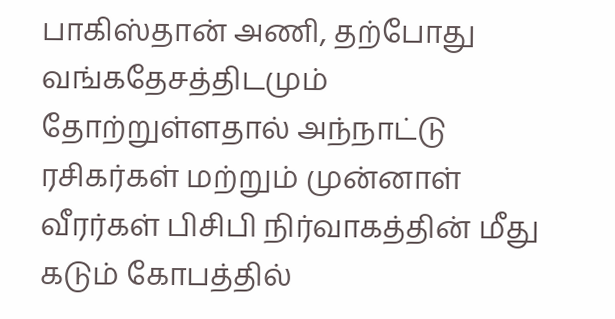பாகிஸ்தான் அணி, தற்போது வங்கதேசத்திடமும் தோற்றுள்ளதால் அந்நாட்டு ரசிகர்கள் மற்றும் முன்னாள் வீரர்கள் பிசிபி நிர்வாகத்தின் மீது கடும் கோபத்தில்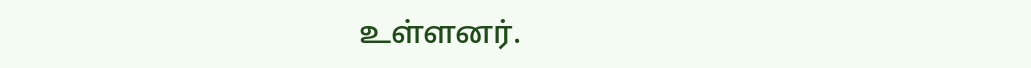உள்ளனர்.